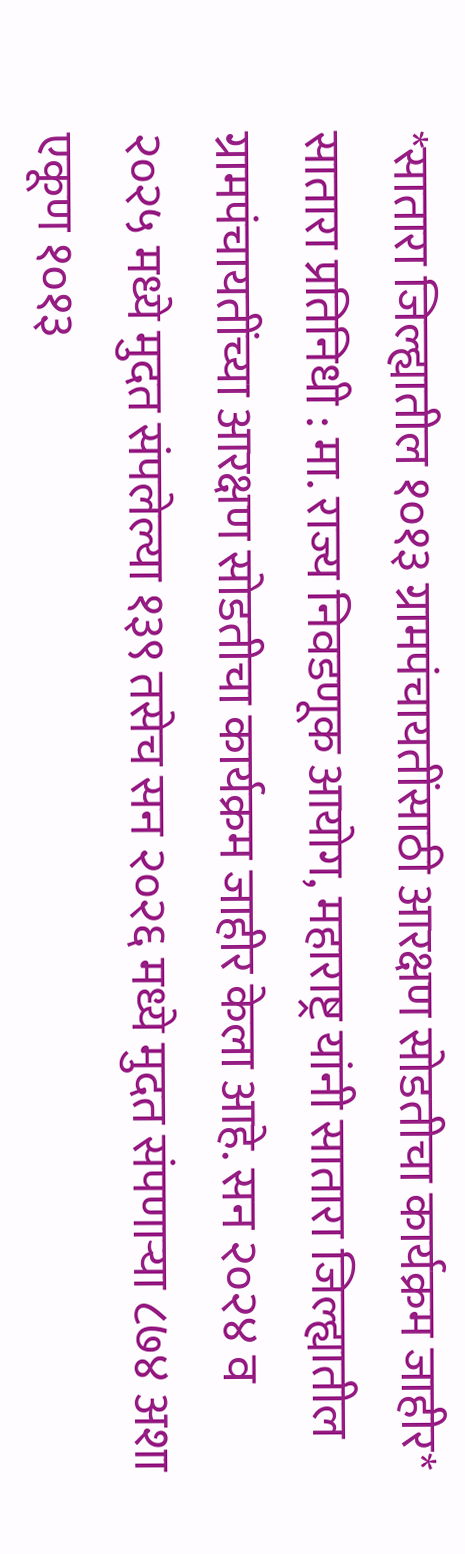*सातारा जिल्ह्यातील १०१३ ग्रामपंचायतींसाठी आरक्षण सोडतीचा कार्यक्रम जाहीर*
सातारा प्रतिनिधी : मा. राज्य निवडणूक आयोग, महाराष्ट्र यांनी सातारा जिल्ह्यातील ग्रामपंचायतींच्या आरक्षण सोडतीचा कार्यक्रम जाहीर केला आहे. सन २०२४ व २०२५ मध्ये मुदत संपलेल्या १३९ तसेच सन २०२६ मध्ये मुदत संपणाऱ्या ८७४ अशा एकूण १०१३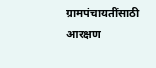ग्रामपंचायतींसाठी आरक्षण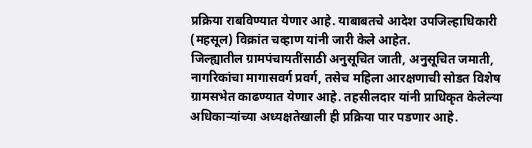प्रक्रिया राबविण्यात येणार आहे. याबाबतचे आदेश उपजिल्हाधिकारी (महसूल) विक्रांत चव्हाण यांनी जारी केले आहेत.
जिल्ह्यातील ग्रामपंचायतींसाठी अनुसूचित जाती, अनुसूचित जमाती, नागरिकांचा मागासवर्ग प्रवर्ग, तसेच महिला आरक्षणाची सोडत विशेष ग्रामसभेत काढण्यात येणार आहे. तहसीलदार यांनी प्राधिकृत केलेल्या अधिकाऱ्यांच्या अध्यक्षतेखाली ही प्रक्रिया पार पडणार आहे.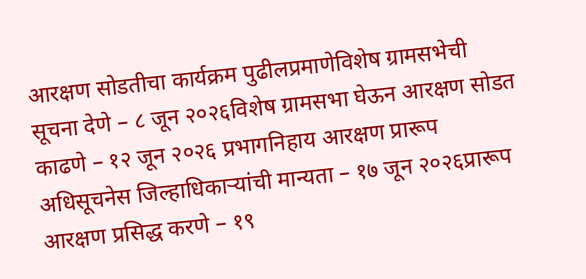आरक्षण सोडतीचा कार्यक्रम पुढीलप्रमाणेविशेष ग्रामसभेची सूचना देणे – ८ जून २०२६विशेष ग्रामसभा घेऊन आरक्षण सोडत काढणे – १२ जून २०२६ प्रभागनिहाय आरक्षण प्रारूप अधिसूचनेस जिल्हाधिकाऱ्यांची मान्यता – १७ जून २०२६प्रारूप आरक्षण प्रसिद्ध करणे – १९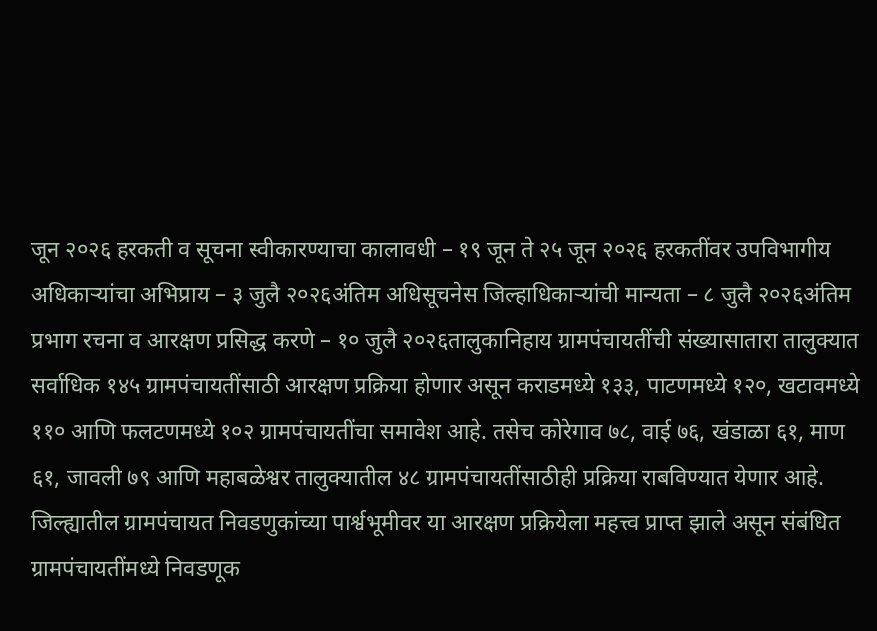जून २०२६ हरकती व सूचना स्वीकारण्याचा कालावधी – १९ जून ते २५ जून २०२६ हरकतींवर उपविभागीय अधिकाऱ्यांचा अभिप्राय – ३ जुलै २०२६अंतिम अधिसूचनेस जिल्हाधिकाऱ्यांची मान्यता – ८ जुलै २०२६अंतिम प्रभाग रचना व आरक्षण प्रसिद्ध करणे – १० जुलै २०२६तालुकानिहाय ग्रामपंचायतींची संख्यासातारा तालुक्यात सर्वाधिक १४५ ग्रामपंचायतींसाठी आरक्षण प्रक्रिया होणार असून कराडमध्ये १३३, पाटणमध्ये १२०, खटावमध्ये ११० आणि फलटणमध्ये १०२ ग्रामपंचायतींचा समावेश आहे. तसेच कोरेगाव ७८, वाई ७६, खंडाळा ६१, माण ६१, जावली ७९ आणि महाबळेश्वर तालुक्यातील ४८ ग्रामपंचायतींसाठीही प्रक्रिया राबविण्यात येणार आहे.
जिल्ह्यातील ग्रामपंचायत निवडणुकांच्या पार्श्वभूमीवर या आरक्षण प्रक्रियेला महत्त्व प्राप्त झाले असून संबंधित ग्रामपंचायतींमध्ये निवडणूक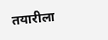तयारीला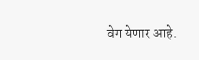वेग येणार आहे.